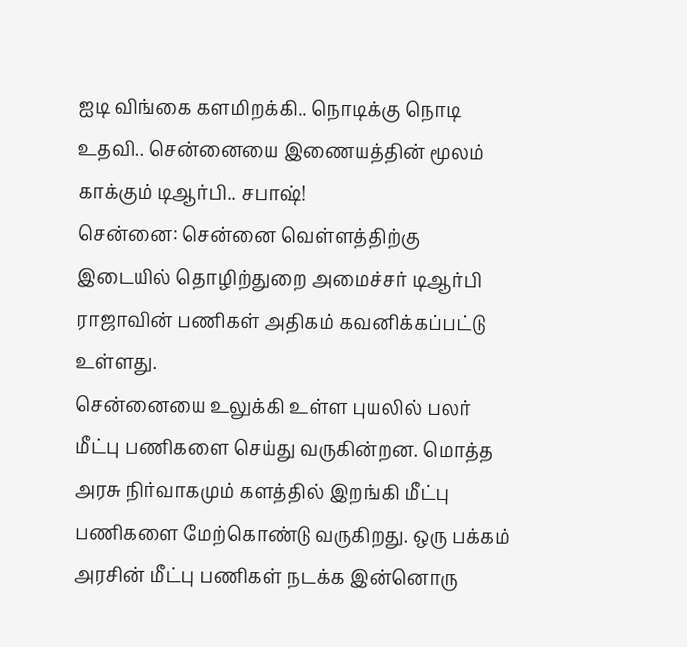ஐடி விங்கை களமிறக்கி.. நொடிக்கு நொடி உதவி.. சென்னையை இணையத்தின் மூலம் காக்கும் டிஆர்பி.. சபாஷ்!
சென்னை: சென்னை வெள்ளத்திற்கு இடையில் தொழிற்துறை அமைச்சர் டிஆர்பி ராஜாவின் பணிகள் அதிகம் கவனிக்கப்பட்டு உள்ளது.
சென்னையை உலுக்கி உள்ள புயலில் பலர் மீட்பு பணிகளை செய்து வருகின்றன. மொத்த அரசு நிர்வாகமும் களத்தில் இறங்கி மீட்பு பணிகளை மேற்கொண்டு வருகிறது. ஒரு பக்கம் அரசின் மீட்பு பணிகள் நடக்க இன்னொரு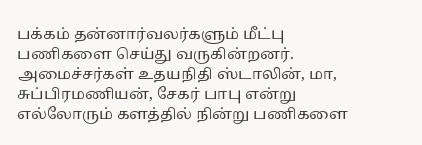பக்கம் தன்னார்வலர்களும் மீட்பு பணிகளை செய்து வருகின்றனர்.
அமைச்சர்கள் உதயநிதி ஸ்டாலின், மா, சுப்பிரமணியன், சேகர் பாபு என்று எல்லோரும் களத்தில் நின்று பணிகளை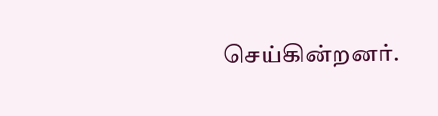செய்கின்றனர்.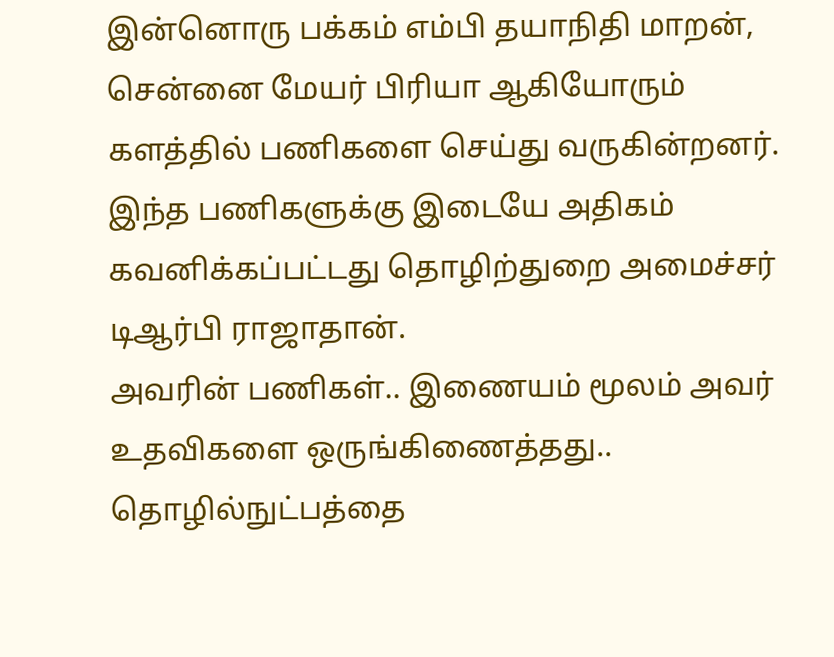இன்னொரு பக்கம் எம்பி தயாநிதி மாறன், சென்னை மேயர் பிரியா ஆகியோரும் களத்தில் பணிகளை செய்து வருகின்றனர். இந்த பணிகளுக்கு இடையே அதிகம் கவனிக்கப்பட்டது தொழிற்துறை அமைச்சர் டிஆர்பி ராஜாதான்.
அவரின் பணிகள்.. இணையம் மூலம் அவர் உதவிகளை ஒருங்கிணைத்தது.. தொழில்நுட்பத்தை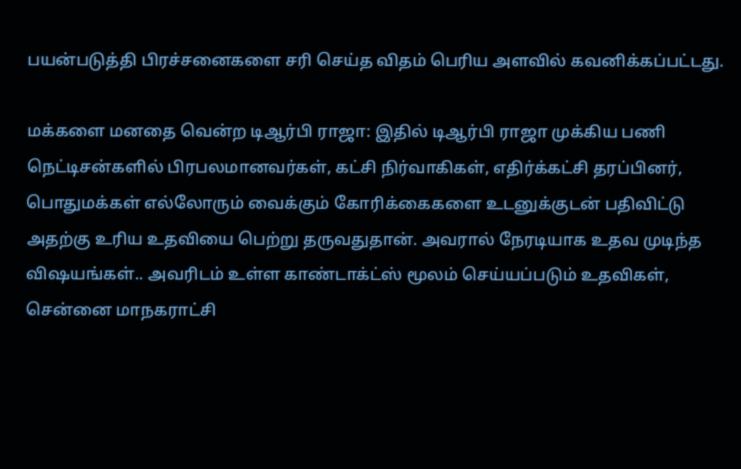பயன்படுத்தி பிரச்சனைகளை சரி செய்த விதம் பெரிய அளவில் கவனிக்கப்பட்டது.

மக்களை மனதை வென்ற டிஆர்பி ராஜா: இதில் டிஆர்பி ராஜா முக்கிய பணி நெட்டிசன்களில் பிரபலமானவர்கள், கட்சி நிர்வாகிகள், எதிர்க்கட்சி தரப்பினர், பொதுமக்கள் எல்லோரும் வைக்கும் கோரிக்கைகளை உடனுக்குடன் பதிவிட்டு அதற்கு உரிய உதவியை பெற்று தருவதுதான். அவரால் நேரடியாக உதவ முடிந்த விஷயங்கள்.. அவரிடம் உள்ள காண்டாக்ட்ஸ் மூலம் செய்யப்படும் உதவிகள், சென்னை மாநகராட்சி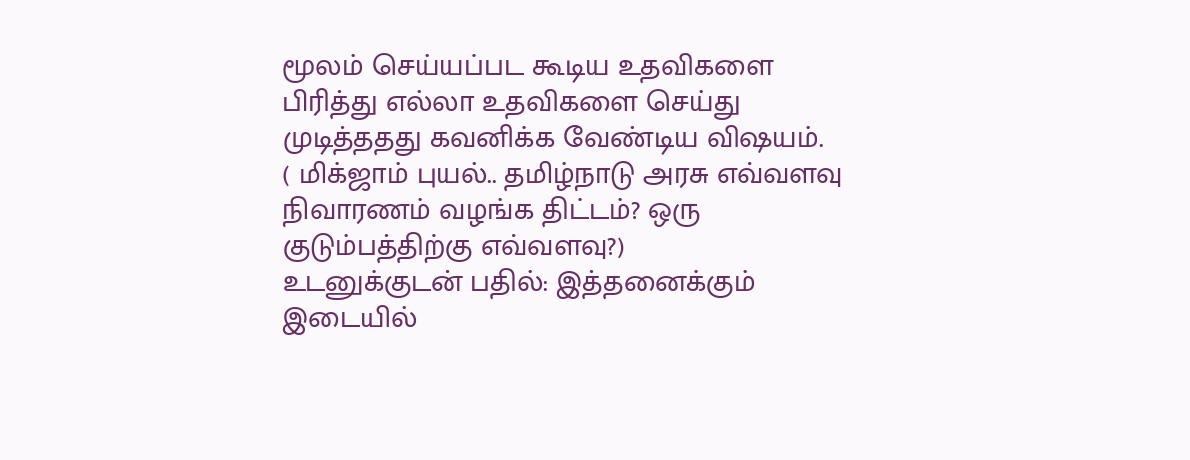மூலம் செய்யப்பட கூடிய உதவிகளை பிரித்து எல்லா உதவிகளை செய்து முடித்ததது கவனிக்க வேண்டிய விஷயம்.
( மிக்ஜாம் புயல்.. தமிழ்நாடு அரசு எவ்வளவு நிவாரணம் வழங்க திட்டம்? ஒரு குடும்பத்திற்கு எவ்வளவு?)
உடனுக்குடன் பதில்: இத்தனைக்கும் இடையில்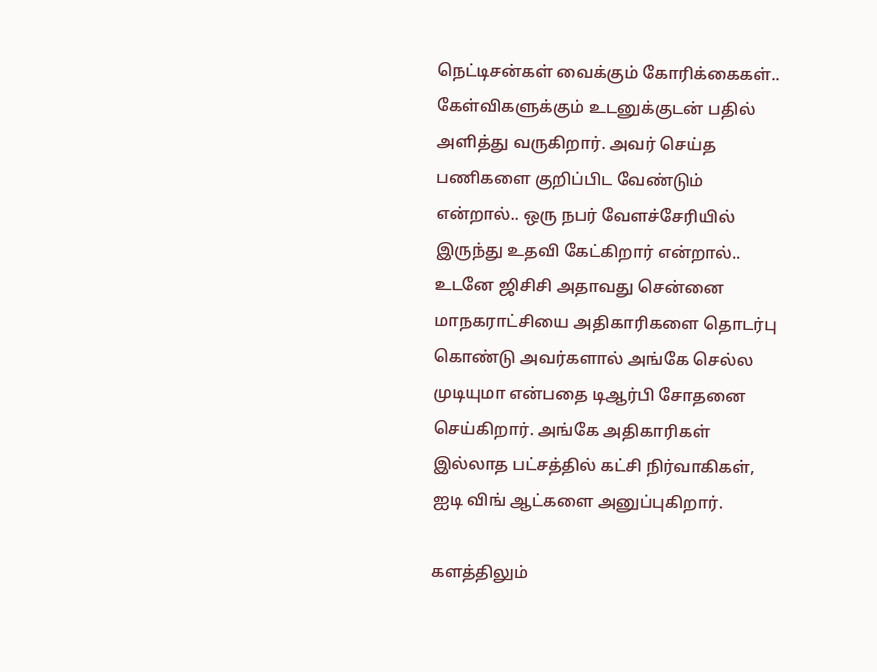நெட்டிசன்கள் வைக்கும் கோரிக்கைகள்.. கேள்விகளுக்கும் உடனுக்குடன் பதில் அளித்து வருகிறார். அவர் செய்த பணிகளை குறிப்பிட வேண்டும் என்றால்.. ஒரு நபர் வேளச்சேரியில் இருந்து உதவி கேட்கிறார் என்றால்.. உடனே ஜிசிசி அதாவது சென்னை மாநகராட்சியை அதிகாரிகளை தொடர்பு கொண்டு அவர்களால் அங்கே செல்ல முடியுமா என்பதை டிஆர்பி சோதனை செய்கிறார். அங்கே அதிகாரிகள் இல்லாத பட்சத்தில் கட்சி நிர்வாகிகள், ஐடி விங் ஆட்களை அனுப்புகிறார்.

களத்திலும்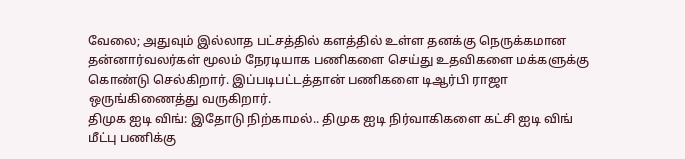வேலை; அதுவும் இல்லாத பட்சத்தில் களத்தில் உள்ள தனக்கு நெருக்கமான தன்னார்வலர்கள் மூலம் நேரடியாக பணிகளை செய்து உதவிகளை மக்களுக்கு கொண்டு செல்கிறார். இப்படிபட்டத்தான் பணிகளை டிஆர்பி ராஜா ஒருங்கிணைத்து வருகிறார்.
திமுக ஐடி விங்: இதோடு நிற்காமல்.. திமுக ஐடி நிர்வாகிகளை கட்சி ஐடி விங் மீட்பு பணிக்கு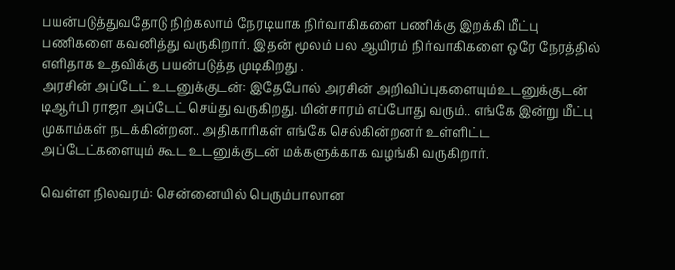பயன்படுத்துவதோடு நிற்கலாம் நேரடியாக நிர்வாகிகளை பணிக்கு இறக்கி மீட்பு பணிகளை கவனித்து வருகிறார். இதன் மூலம் பல ஆயிரம் நிர்வாகிகளை ஒரே நேரத்தில் எளிதாக உதவிக்கு பயன்படுத்த முடிகிறது .
அரசின் அப்டேட் உடனுக்குடன்: இதேபோல் அரசின் அறிவிப்புகளையும்உடனுக்குடன் டிஆர்பி ராஜா அப்டேட் செய்து வருகிறது. மின்சாரம் எப்போது வரும்.. எங்கே இன்று மீட்பு முகாம்கள் நடக்கின்றன.. அதிகாரிகள் எங்கே செல்கின்றனர் உள்ளிட்ட அப்டேட்களையும் கூட உடனுக்குடன் மக்களுக்காக வழங்கி வருகிறார்.

வெள்ள நிலவரம்: சென்னையில் பெரும்பாலான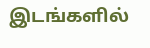இடங்களில்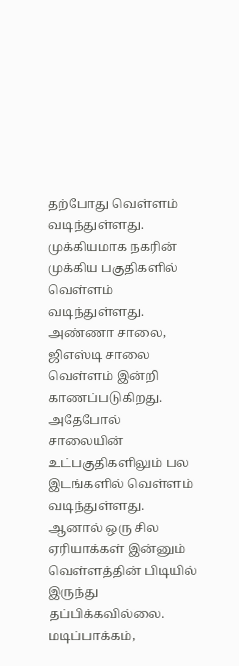தற்போது வெள்ளம் வடிந்துள்ளது. முக்கியமாக நகரின் முக்கிய பகுதிகளில் வெள்ளம் வடிந்துள்ளது. அண்ணா சாலை, ஜிஎஸ்டி சாலை வெள்ளம் இன்றி காணப்படுகிறது. அதேபோல் சாலையின் உட்பகுதிகளிலும் பல இடங்களில் வெள்ளம் வடிந்துள்ளது.
ஆனால் ஒரு சில ஏரியாக்கள் இன்னும் வெள்ளத்தின் பிடியில் இருந்து தப்பிக்கவில்லை. மடிப்பாக்கம்,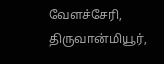வேளச்சேரி, திருவான்மியூர்,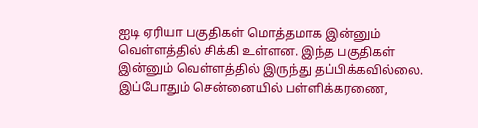ஐடி ஏரியா பகுதிகள் மொத்தமாக இன்னும் வெள்ளத்தில் சிக்கி உள்ளன. இந்த பகுதிகள் இன்னும் வெள்ளத்தில் இருந்து தப்பிக்கவில்லை. இப்போதும் சென்னையில் பள்ளிக்கரணை,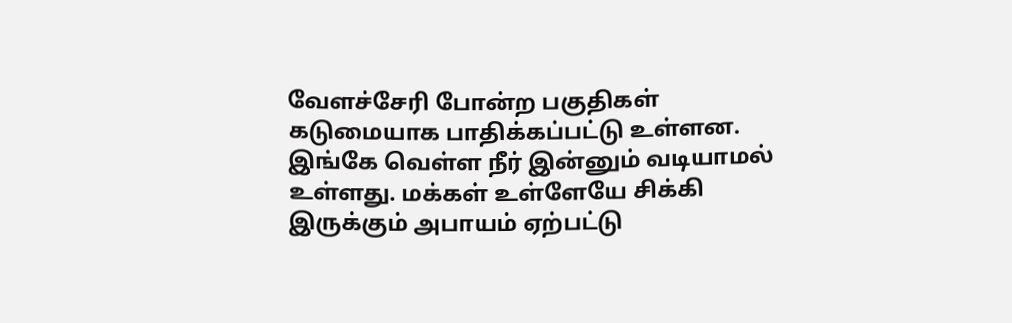வேளச்சேரி போன்ற பகுதிகள் கடுமையாக பாதிக்கப்பட்டு உள்ளன. இங்கே வெள்ள நீர் இன்னும் வடியாமல் உள்ளது. மக்கள் உள்ளேயே சிக்கி இருக்கும் அபாயம் ஏற்பட்டு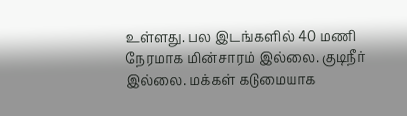உள்ளது. பல இடங்களில் 40 மணி நேரமாக மின்சாரம் இல்லை. குடிநீர் இல்லை. மக்கள் கடுமையாக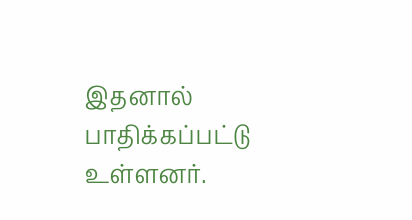இதனால் பாதிக்கப்பட்டு உள்ளனர்.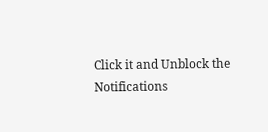Click it and Unblock the Notifications